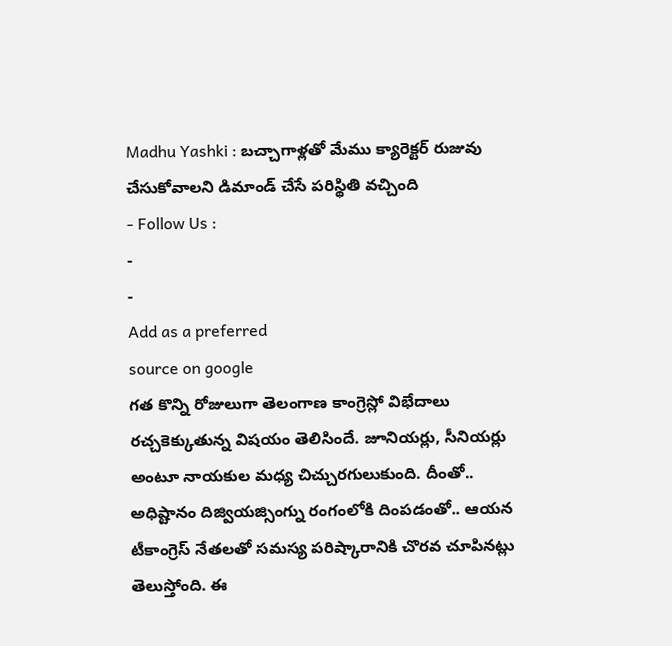Madhu Yashki : బచ్చాగాళ్లతో మేము క్యారెక్టర్ రుజువు చేసుకోవాలని డిమాండ్ చేసే పరిస్థితి వచ్చింది
- Follow Us :
-
-
Add as a preferred
source on google
గత కొన్ని రోజులుగా తెలంగాణ కాంగ్రెస్లో విభేదాలు రచ్చకెక్కుతున్న విషయం తెలిసిందే. జూనియర్లు, సీనియర్లు అంటూ నాయకుల మధ్య చిచ్చురగులుకుంది. దీంతో.. అధిష్టానం దిజ్వియజ్సింగ్ను రంగంలోకి దింపడంతో.. ఆయన టీకాంగ్రెస్ నేతలతో సమస్య పరిష్కారానికి చొరవ చూపినట్లు తెలుస్తోంది. ఈ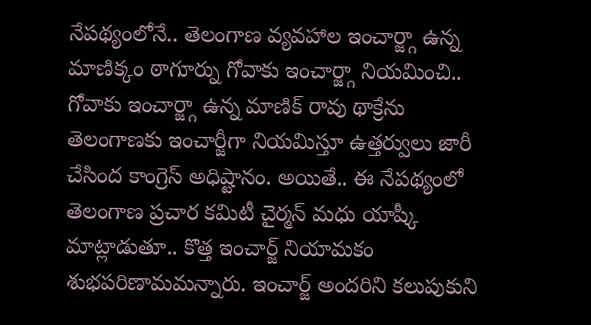నేపథ్యంలోనే.. తెలంగాణ వ్యవహాల ఇంచార్జ్గా ఉన్న మాణిక్కం ఠాగూర్ను గోవాకు ఇంచార్జ్గా నియమించి.. గోవాకు ఇంచార్జ్గా ఉన్న మాణిక్ రావు థాక్రేను తెలంగాణకు ఇంచార్జీగా నియమిస్తూ ఉత్తర్వులు జారీ చేసింద కాంగ్రెస్ అధిష్టానం. అయితే.. ఈ నేపథ్యంలో తెలంగాణ ప్రచార కమిటీ చైర్మన్ మధు యాష్కీ మాట్లాడుతూ.. కొత్త ఇంచార్జ్ నియామకం శుభపరిణామమన్నారు. ఇంచార్జ్ అందరిని కలుపుకుని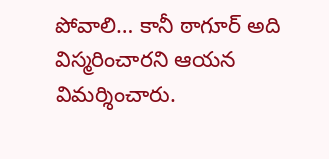పోవాలి… కానీ ఠాగూర్ అది విస్మరించారని ఆయన విమర్శించారు.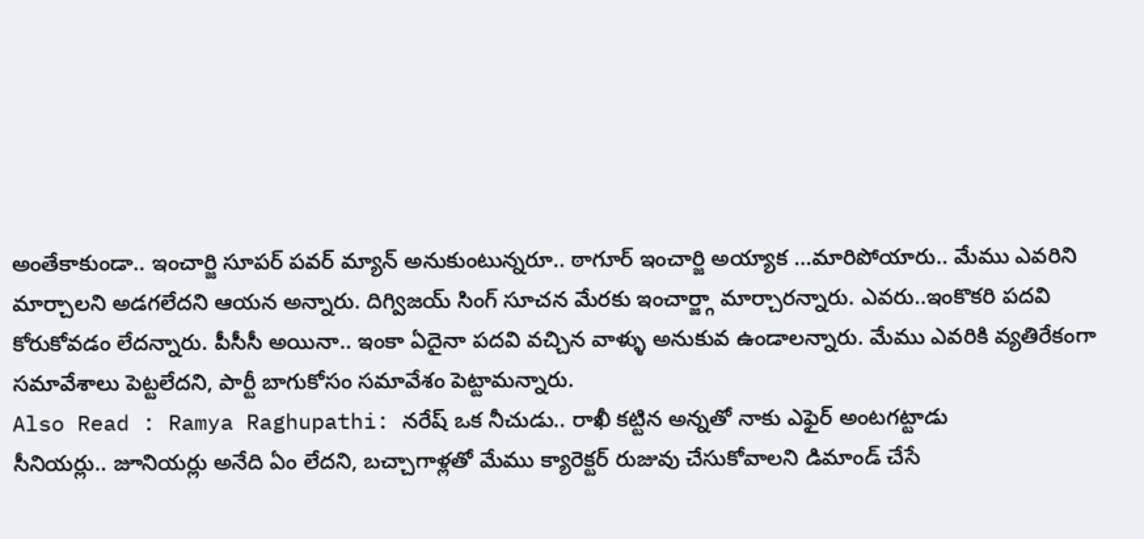అంతేకాకుండా.. ఇంచార్జి సూపర్ పవర్ మ్యాన్ అనుకుంటున్నరూ.. ఠాగూర్ ఇంచార్జి అయ్యాక …మారిపోయారు.. మేము ఎవరిని మార్చాలని అడగలేదని ఆయన అన్నారు. దిగ్విజయ్ సింగ్ సూచన మేరకు ఇంచార్జ్గా మార్చారన్నారు. ఎవరు..ఇంకొకరి పదవి కోరుకోవడం లేదన్నారు. పీసీసీ అయినా.. ఇంకా ఏదైనా పదవి వచ్చిన వాళ్ళు అనుకువ ఉండాలన్నారు. మేము ఎవరికి వ్యతిరేకంగా సమావేశాలు పెట్టలేదని, పార్టీ బాగుకోసం సమావేశం పెట్టామన్నారు.
Also Read : Ramya Raghupathi: నరేష్ ఒక నీచుడు.. రాఖీ కట్టిన అన్నతో నాకు ఎఫైర్ అంటగట్టాడు
సీనియర్లు.. జూనియర్లు అనేది ఏం లేదని, బచ్చాగాళ్లతో మేము క్యారెక్టర్ రుజువు చేసుకోవాలని డిమాండ్ చేసే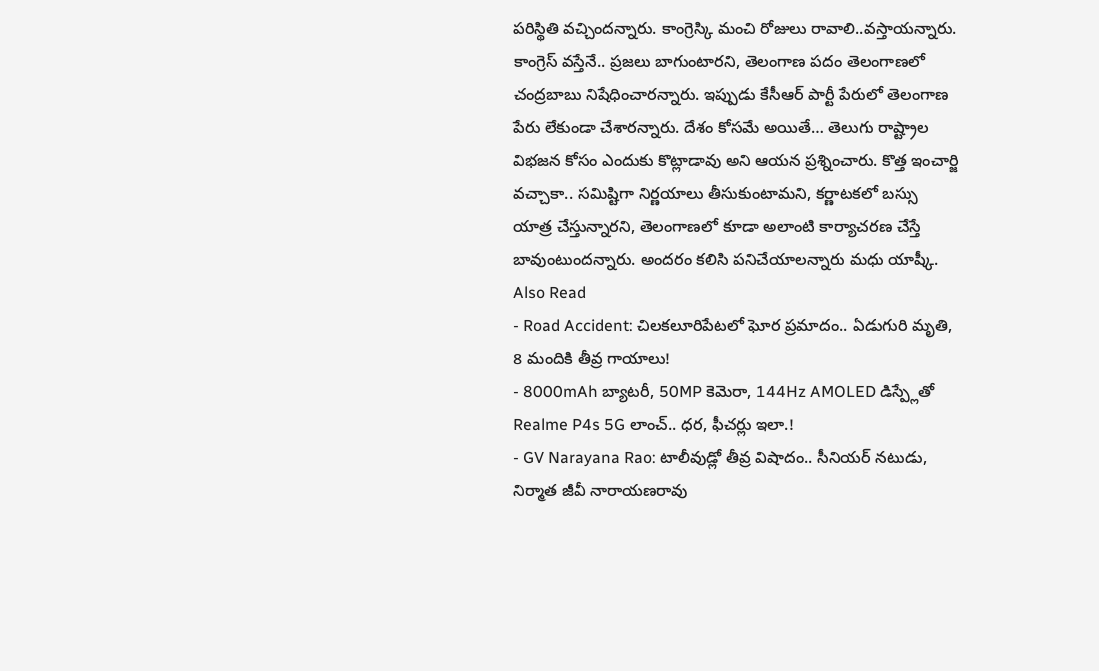పరిస్థితి వచ్చిందన్నారు. కాంగ్రెస్కి మంచి రోజులు రావాలి..వస్తాయన్నారు. కాంగ్రెస్ వస్తేనే.. ప్రజలు బాగుంటారని, తెలంగాణ పదం తెలంగాణలో చంద్రబాబు నిషేధించారన్నారు. ఇప్పుడు కేసీఆర్ పార్టీ పేరులో తెలంగాణ పేరు లేకుండా చేశారన్నారు. దేశం కోసమే అయితే… తెలుగు రాష్ట్రాల విభజన కోసం ఎందుకు కొట్లాడావు అని ఆయన ప్రశ్నించారు. కొత్త ఇంచార్జి వచ్చాకా.. సమిష్టిగా నిర్ణయాలు తీసుకుంటామని, కర్ణాటకలో బస్సు యాత్ర చేస్తున్నారని, తెలంగాణలో కూడా అలాంటి కార్యాచరణ చేస్తే బావుంటుందన్నారు. అందరం కలిసి పనిచేయాలన్నారు మధు యాష్కీ.
Also Read
- Road Accident: చిలకలూరిపేటలో ఘోర ప్రమాదం.. ఏడుగురి మృతి, 8 మందికి తీవ్ర గాయాలు!
- 8000mAh బ్యాటరీ, 50MP కెమెరా, 144Hz AMOLED డిస్ప్లేతో Realme P4s 5G లాంచ్.. ధర, ఫీచర్లు ఇలా.!
- GV Narayana Rao: టాలీవుడ్లో తీవ్ర విషాదం.. సీనియర్ నటుడు, నిర్మాత జీవీ నారాయణరావు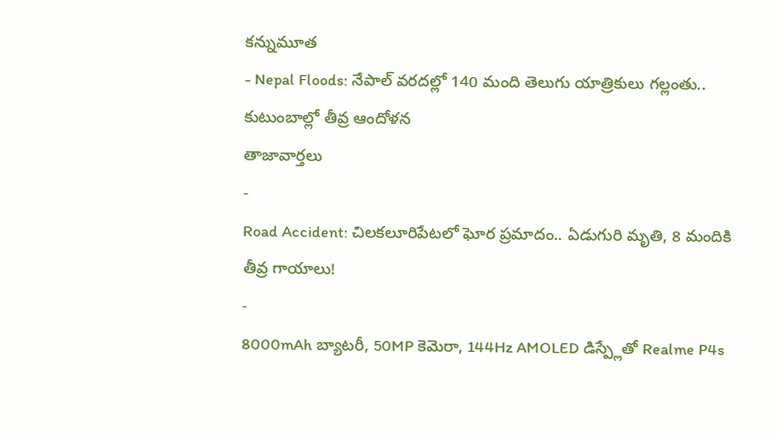కన్నుమూత
- Nepal Floods: నేపాల్ వరదల్లో 140 మంది తెలుగు యాత్రికులు గల్లంతు.. కుటుంబాల్లో తీవ్ర ఆందోళన
తాజావార్తలు
-
Road Accident: చిలకలూరిపేటలో ఘోర ప్రమాదం.. ఏడుగురి మృతి, 8 మందికి తీవ్ర గాయాలు!
-
8000mAh బ్యాటరీ, 50MP కెమెరా, 144Hz AMOLED డిస్ప్లేతో Realme P4s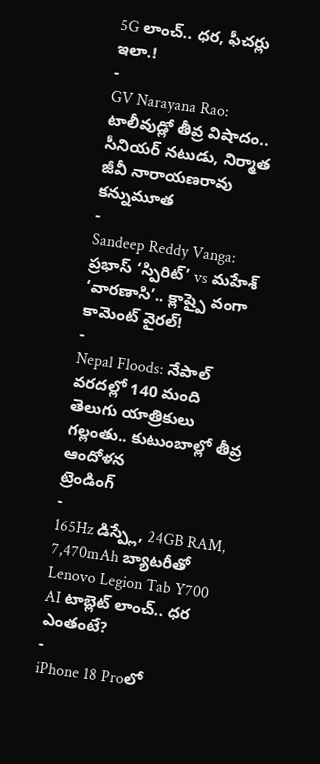5G లాంచ్.. ధర, ఫీచర్లు ఇలా.!
-
GV Narayana Rao: టాలీవుడ్లో తీవ్ర విషాదం.. సీనియర్ నటుడు, నిర్మాత జీవీ నారాయణరావు కన్నుమూత
-
Sandeep Reddy Vanga: ప్రభాస్ ‘స్పిరిట్’ vs మహేశ్ ‘వారణాసి’.. క్లాష్పై వంగా కామెంట్ వైరల్!
-
Nepal Floods: నేపాల్ వరదల్లో 140 మంది తెలుగు యాత్రికులు గల్లంతు.. కుటుంబాల్లో తీవ్ర ఆందోళన
ట్రెండింగ్
-
165Hz డిస్ప్లే, 24GB RAM, 7,470mAh బ్యాటరీతో Lenovo Legion Tab Y700 AI టాబ్లెట్ లాంచ్.. ధర ఎంతంటే?
-
iPhone 18 Proలో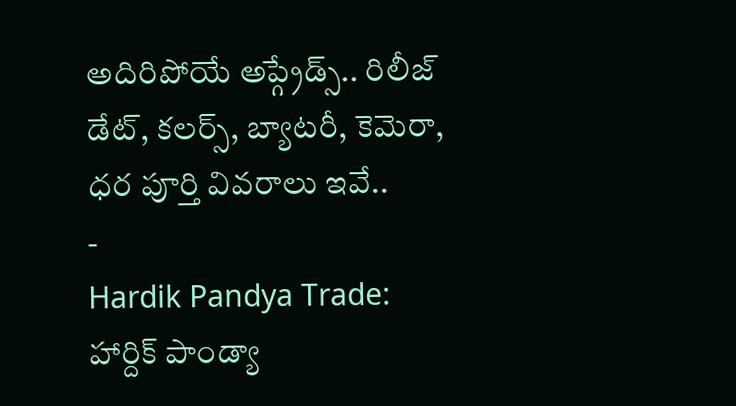అదిరిపోయే అప్గ్రేడ్స్.. రిలీజ్ డేట్, కలర్స్, బ్యాటరీ, కెమెరా, ధర పూర్తి వివరాలు ఇవే..
-
Hardik Pandya Trade: హార్దిక్ పాండ్యా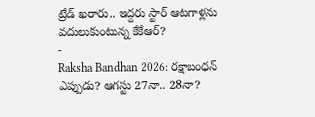ట్రేడ్ ఖరారు.. ఇద్దరు స్టార్ ఆటగాళ్లను వదులుకుంటున్న కేకేఆర్?
-
Raksha Bandhan 2026: రక్షాబంధన్ ఎప్పుడు? ఆగస్టు 27నా.. 28నా?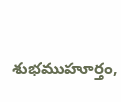శుభముహూర్తం,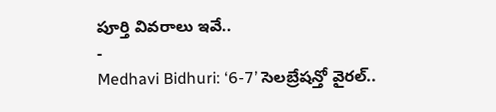పూర్తి వివరాలు ఇవే..
-
Medhavi Bidhuri: ‘6-7’ సెలబ్రేషన్తో వైరల్..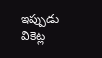ఇప్పుడు వికెట్ల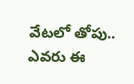వేటలో తోపు.. ఎవరు ఈ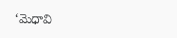‘మెధావి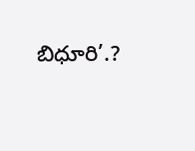బిధూరి’.?